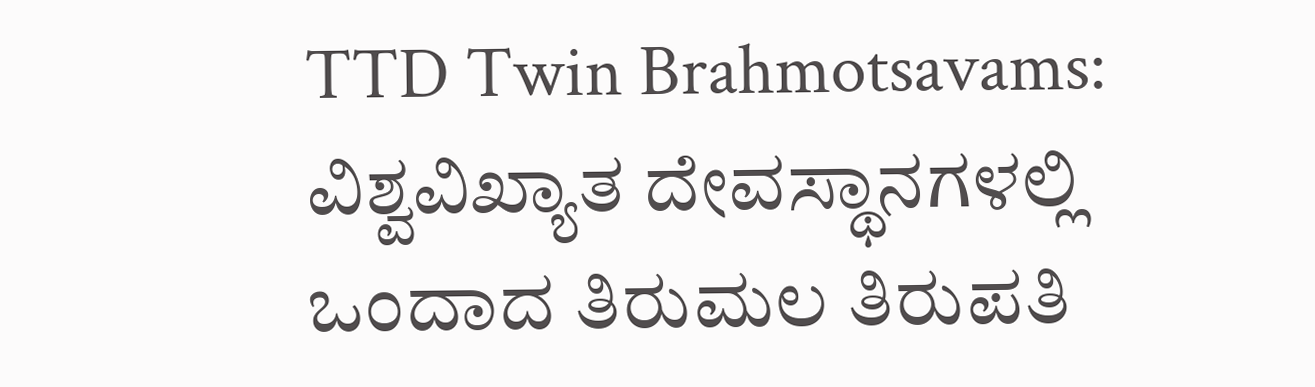TTD Twin Brahmotsavams: ವಿಶ್ವವಿಖ್ಯಾತ ದೇವಸ್ಥಾನಗಳಲ್ಲಿ ಒಂದಾದ ತಿರುಮಲ ತಿರುಪತಿ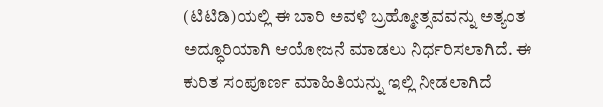(ಟಿಟಿಡಿ)ಯಲ್ಲಿ ಈ ಬಾರಿ ಅವಳಿ ಬ್ರಹ್ಮೋತ್ಸವವನ್ನು ಅತ್ಯಂತ ಅದ್ಧೂರಿಯಾಗಿ ಆಯೋಜನೆ ಮಾಡಲು ನಿರ್ಧರಿಸಲಾಗಿದೆ. ಈ ಕುರಿತ ಸಂಪೂರ್ಣ ಮಾಹಿತಿಯನ್ನು ಇಲ್ಲಿ ನೀಡಲಾಗಿದೆ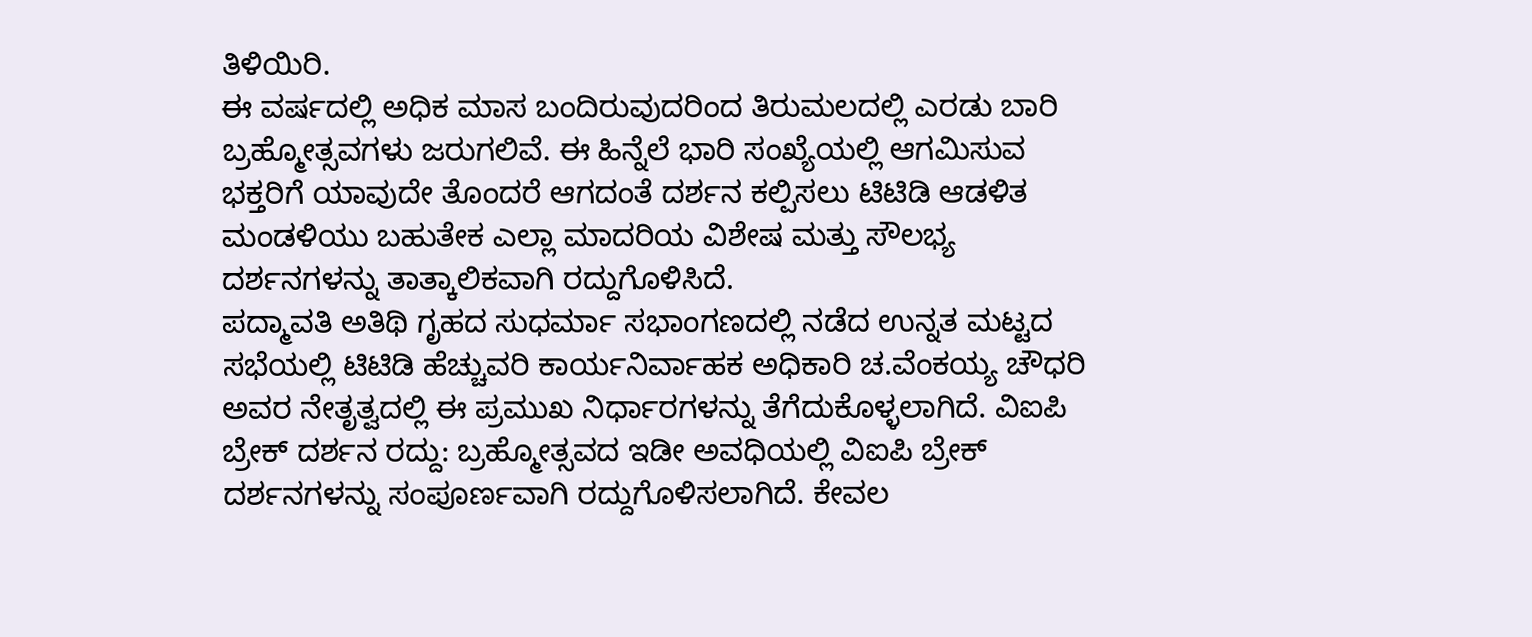ತಿಳಿಯಿರಿ.
ಈ ವರ್ಷದಲ್ಲಿ ಅಧಿಕ ಮಾಸ ಬಂದಿರುವುದರಿಂದ ತಿರುಮಲದಲ್ಲಿ ಎರಡು ಬಾರಿ ಬ್ರಹ್ಮೋತ್ಸವಗಳು ಜರುಗಲಿವೆ. ಈ ಹಿನ್ನೆಲೆ ಭಾರಿ ಸಂಖ್ಯೆಯಲ್ಲಿ ಆಗಮಿಸುವ ಭಕ್ತರಿಗೆ ಯಾವುದೇ ತೊಂದರೆ ಆಗದಂತೆ ದರ್ಶನ ಕಲ್ಪಿಸಲು ಟಿಟಿಡಿ ಆಡಳಿತ ಮಂಡಳಿಯು ಬಹುತೇಕ ಎಲ್ಲಾ ಮಾದರಿಯ ವಿಶೇಷ ಮತ್ತು ಸೌಲಭ್ಯ ದರ್ಶನಗಳನ್ನು ತಾತ್ಕಾಲಿಕವಾಗಿ ರದ್ದುಗೊಳಿಸಿದೆ.
ಪದ್ಮಾವತಿ ಅತಿಥಿ ಗೃಹದ ಸುಧರ್ಮಾ ಸಭಾಂಗಣದಲ್ಲಿ ನಡೆದ ಉನ್ನತ ಮಟ್ಟದ ಸಭೆಯಲ್ಲಿ ಟಿಟಿಡಿ ಹೆಚ್ಚುವರಿ ಕಾರ್ಯನಿರ್ವಾಹಕ ಅಧಿಕಾರಿ ಚ.ವೆಂಕಯ್ಯ ಚೌಧರಿ ಅವರ ನೇತೃತ್ವದಲ್ಲಿ ಈ ಪ್ರಮುಖ ನಿರ್ಧಾರಗಳನ್ನು ತೆಗೆದುಕೊಳ್ಳಲಾಗಿದೆ. ವಿಐಪಿ ಬ್ರೇಕ್ ದರ್ಶನ ರದ್ದು: ಬ್ರಹ್ಮೋತ್ಸವದ ಇಡೀ ಅವಧಿಯಲ್ಲಿ ವಿಐಪಿ ಬ್ರೇಕ್ ದರ್ಶನಗಳನ್ನು ಸಂಪೂರ್ಣವಾಗಿ ರದ್ದುಗೊಳಿಸಲಾಗಿದೆ. ಕೇವಲ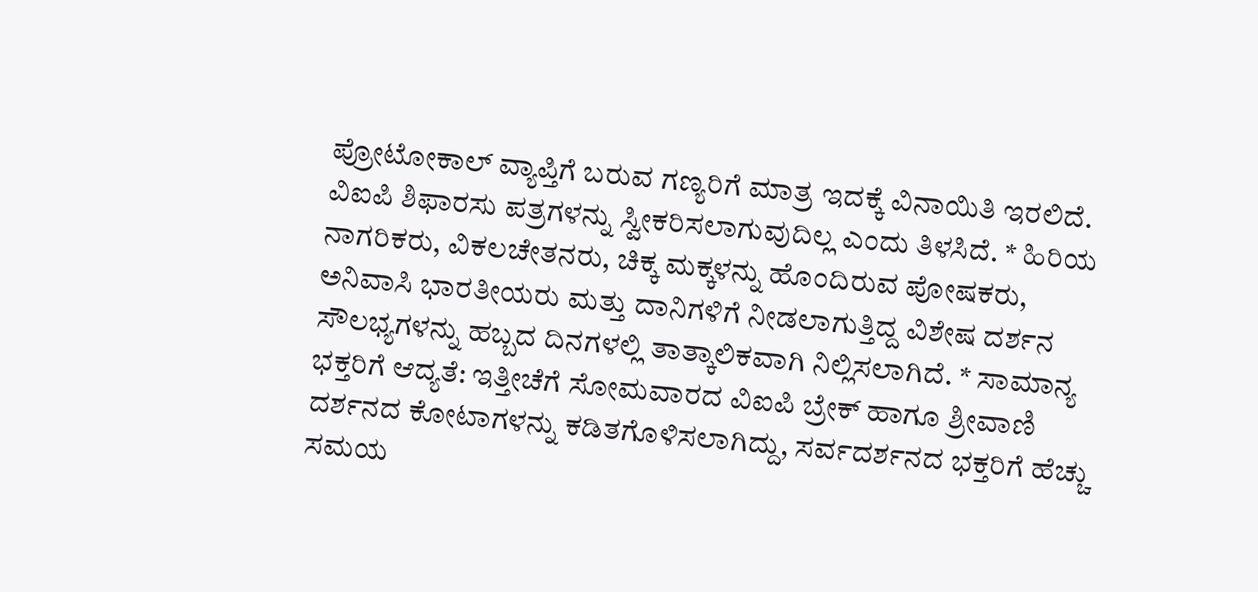ಪ್ರೋಟೋಕಾಲ್ ವ್ಯಾಪ್ತಿಗೆ ಬರುವ ಗಣ್ಯರಿಗೆ ಮಾತ್ರ ಇದಕ್ಕೆ ವಿನಾಯಿತಿ ಇರಲಿದೆ. ವಿಐಪಿ ಶಿಫಾರಸು ಪತ್ರಗಳನ್ನು ಸ್ವೀಕರಿಸಲಾಗುವುದಿಲ್ಲ ಎಂದು ತಿಳಸಿದೆ. * ಹಿರಿಯ ನಾಗರಿಕರು, ವಿಕಲಚೇತನರು, ಚಿಕ್ಕ ಮಕ್ಕಳನ್ನು ಹೊಂದಿರುವ ಪೋಷಕರು, ಅನಿವಾಸಿ ಭಾರತೀಯರು ಮತ್ತು ದಾನಿಗಳಿಗೆ ನೀಡಲಾಗುತ್ತಿದ್ದ ವಿಶೇಷ ದರ್ಶನ ಸೌಲಭ್ಯಗಳನ್ನು ಹಬ್ಬದ ದಿನಗಳಲ್ಲಿ ತಾತ್ಕಾಲಿಕವಾಗಿ ನಿಲ್ಲಿಸಲಾಗಿದೆ. * ಸಾಮಾನ್ಯ ಭಕ್ತರಿಗೆ ಆದ್ಯತೆ: ಇತ್ತೀಚೆಗೆ ಸೋಮವಾರದ ವಿಐಪಿ ಬ್ರೇಕ್ ಹಾಗೂ ಶ್ರೀವಾಣಿ ದರ್ಶನದ ಕೋಟಾಗಳನ್ನು ಕಡಿತಗೊಳಿಸಲಾಗಿದ್ದು, ಸರ್ವದರ್ಶನದ ಭಕ್ತರಿಗೆ ಹೆಚ್ಚು ಸಮಯ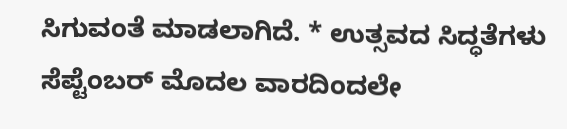ಸಿಗುವಂತೆ ಮಾಡಲಾಗಿದೆ. * ಉತ್ಸವದ ಸಿದ್ಧತೆಗಳು ಸೆಪ್ಟೆಂಬರ್ ಮೊದಲ ವಾರದಿಂದಲೇ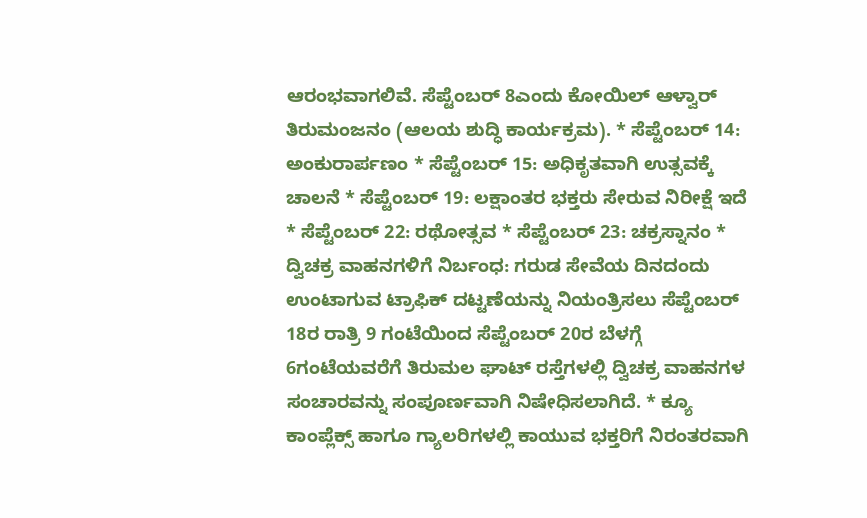ಆರಂಭವಾಗಲಿವೆ. ಸೆಪ್ಟೆಂಬರ್ 8ಎಂದು ಕೋಯಿಲ್ ಆಳ್ವಾರ್ ತಿರುಮಂಜನಂ (ಆಲಯ ಶುದ್ಧಿ ಕಾರ್ಯಕ್ರಮ). * ಸೆಪ್ಟೆಂಬರ್ 14: ಅಂಕುರಾರ್ಪಣಂ * ಸೆಪ್ಟೆಂಬರ್ 15: ಅಧಿಕೃತವಾಗಿ ಉತ್ಸವಕ್ಕೆ ಚಾಲನೆ * ಸೆಪ್ಟೆಂಬರ್ 19: ಲಕ್ಷಾಂತರ ಭಕ್ತರು ಸೇರುವ ನಿರೀಕ್ಷೆ ಇದೆ * ಸೆಪ್ಟೆಂಬರ್ 22: ರಥೋತ್ಸವ * ಸೆಪ್ಟೆಂಬರ್ 23: ಚಕ್ರಸ್ನಾನಂ * ದ್ವಿಚಕ್ರ ವಾಹನಗಳಿಗೆ ನಿರ್ಬಂಧ: ಗರುಡ ಸೇವೆಯ ದಿನದಂದು ಉಂಟಾಗುವ ಟ್ರಾಫಿಕ್ ದಟ್ಟಣೆಯನ್ನು ನಿಯಂತ್ರಿಸಲು ಸೆಪ್ಟೆಂಬರ್ 18ರ ರಾತ್ರಿ 9 ಗಂಟೆಯಿಂದ ಸೆಪ್ಟೆಂಬರ್ 20ರ ಬೆಳಗ್ಗೆ 6ಗಂಟೆಯವರೆಗೆ ತಿರುಮಲ ಘಾಟ್ ರಸ್ತೆಗಳಲ್ಲಿ ದ್ವಿಚಕ್ರ ವಾಹನಗಳ ಸಂಚಾರವನ್ನು ಸಂಪೂರ್ಣವಾಗಿ ನಿಷೇಧಿಸಲಾಗಿದೆ. * ಕ್ಯೂ ಕಾಂಪ್ಲೆಕ್ಸ್ ಹಾಗೂ ಗ್ಯಾಲರಿಗಳಲ್ಲಿ ಕಾಯುವ ಭಕ್ತರಿಗೆ ನಿರಂತರವಾಗಿ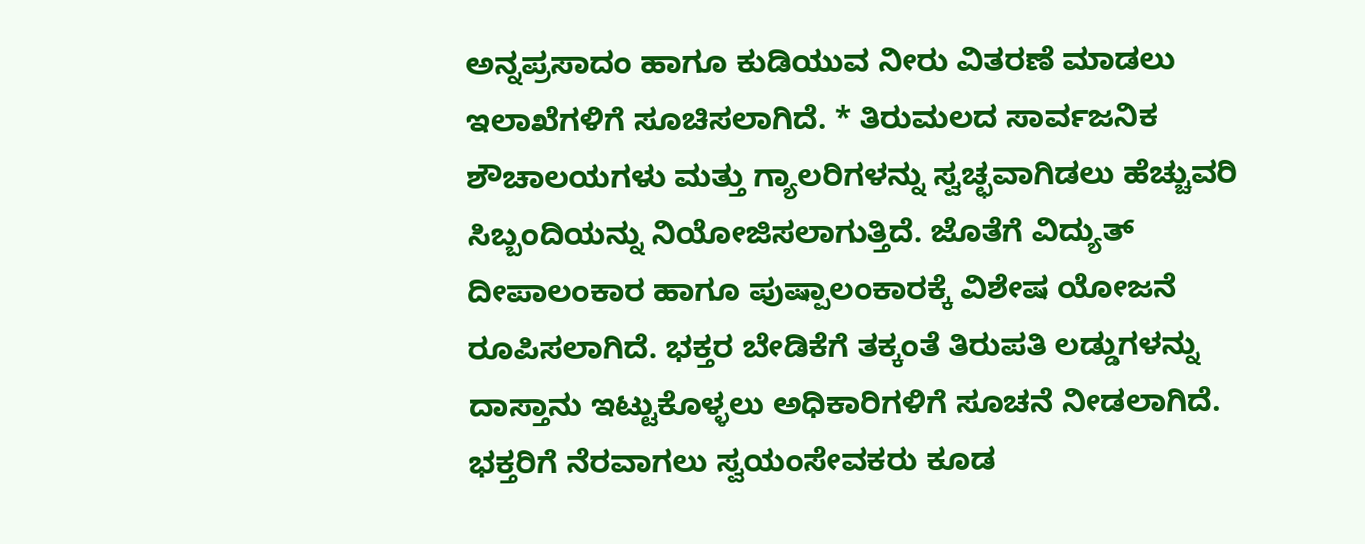ಅನ್ನಪ್ರಸಾದಂ ಹಾಗೂ ಕುಡಿಯುವ ನೀರು ವಿತರಣೆ ಮಾಡಲು ಇಲಾಖೆಗಳಿಗೆ ಸೂಚಿಸಲಾಗಿದೆ. * ತಿರುಮಲದ ಸಾರ್ವಜನಿಕ ಶೌಚಾಲಯಗಳು ಮತ್ತು ಗ್ಯಾಲರಿಗಳನ್ನು ಸ್ವಚ್ಛವಾಗಿಡಲು ಹೆಚ್ಚುವರಿ ಸಿಬ್ಬಂದಿಯನ್ನು ನಿಯೋಜಿಸಲಾಗುತ್ತಿದೆ. ಜೊತೆಗೆ ವಿದ್ಯುತ್ ದೀಪಾಲಂಕಾರ ಹಾಗೂ ಪುಷ್ಪಾಲಂಕಾರಕ್ಕೆ ವಿಶೇಷ ಯೋಜನೆ ರೂಪಿಸಲಾಗಿದೆ. ಭಕ್ತರ ಬೇಡಿಕೆಗೆ ತಕ್ಕಂತೆ ತಿರುಪತಿ ಲಡ್ಡುಗಳನ್ನು ದಾಸ್ತಾನು ಇಟ್ಟುಕೊಳ್ಳಲು ಅಧಿಕಾರಿಗಳಿಗೆ ಸೂಚನೆ ನೀಡಲಾಗಿದೆ. ಭಕ್ತರಿಗೆ ನೆರವಾಗಲು ಸ್ವಯಂಸೇವಕರು ಕೂಡ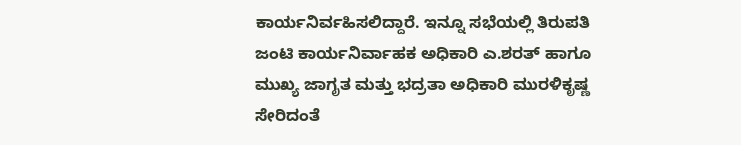ಕಾರ್ಯನಿರ್ವಹಿಸಲಿದ್ದಾರೆ. ಇನ್ನೂ ಸಭೆಯಲ್ಲಿ ತಿರುಪತಿ ಜಂಟಿ ಕಾರ್ಯನಿರ್ವಾಹಕ ಅಧಿಕಾರಿ ಎ.ಶರತ್ ಹಾಗೂ ಮುಖ್ಯ ಜಾಗೃತ ಮತ್ತು ಭದ್ರತಾ ಅಧಿಕಾರಿ ಮುರಳಿಕೃಷ್ಣ ಸೇರಿದಂತೆ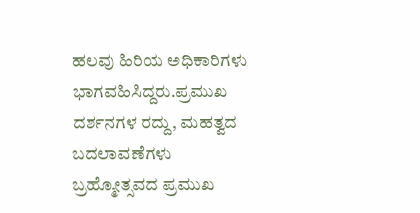ಹಲವು ಹಿರಿಯ ಅಧಿಕಾರಿಗಳು ಭಾಗವಹಿಸಿದ್ದರು.ಪ್ರಮುಖ ದರ್ಶನಗಳ ರದ್ದು, ಮಹತ್ವದ ಬದಲಾವಣೆಗಳು
ಬ್ರಹ್ಮೋತ್ಸವದ ಪ್ರಮುಖ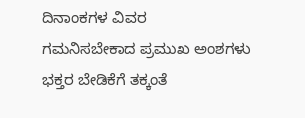ದಿನಾಂಕಗಳ ವಿವರ
ಗಮನಿಸಬೇಕಾದ ಪ್ರಮುಖ ಅಂಶಗಳು
ಭಕ್ತರ ಬೇಡಿಕೆಗೆ ತಕ್ಕಂತೆ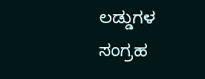ಲಡ್ಡುಗಳ ಸಂಗ್ರಹ